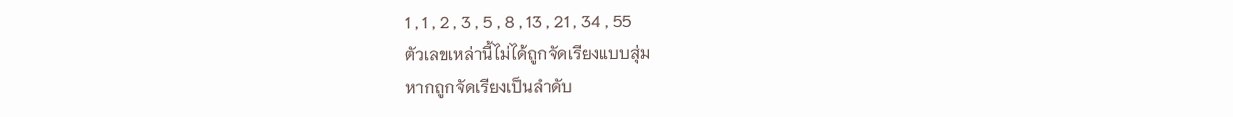1 , 1 , 2 , 3 , 5 , 8 , 13 , 21 , 34 , 55
ตัวเลขเหล่านี้ไม่ได้ถูกจัดเรียงแบบสุ่ม
หากถูกจัดเรียงเป็นลำดับ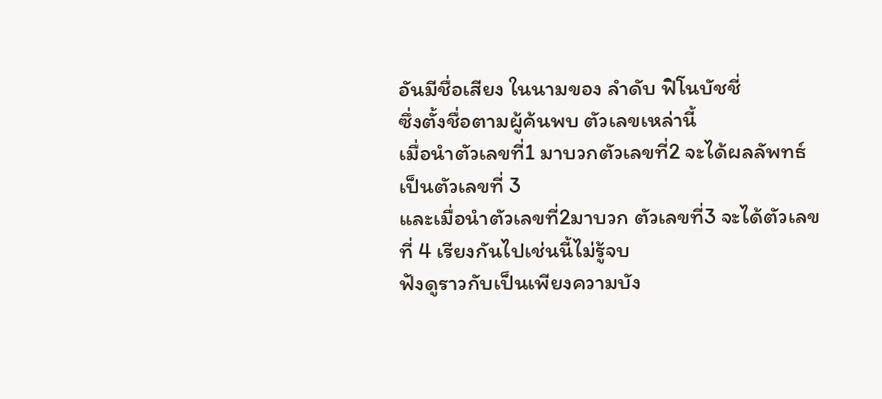อันมีชื่อเสียง ในนามของ ลำดับ ฟิโนบัชชี่
ซึ่งตั้งชื่อตามผู้ค้นพบ ตัวเลขเหล่านี้
เมื่อนำตัวเลขที่1 มาบวกตัวเลขที่2 จะได้ผลลัพทธ์ เป็นตัวเลขที่ 3
และเมื่อนำตัวเลขที่2มาบวก ตัวเลขที่3 จะได้ตัวเลขที่ 4 เรียงกันไปเช่นนี้ไม่รู้จบ
ฟังดูราวกับเป็นเพียงความบัง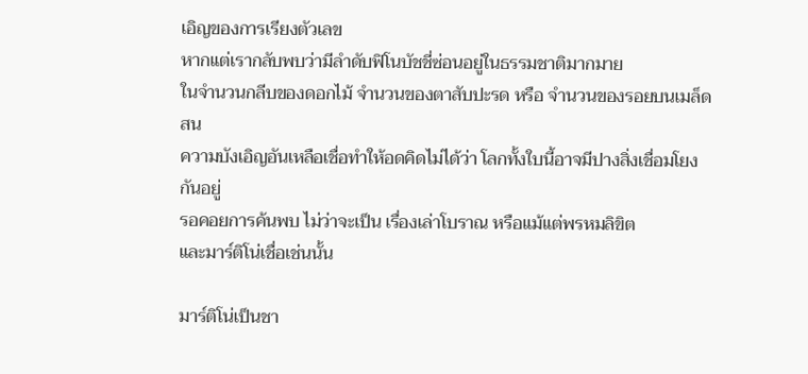เอิญของการเรียงตัวเลข
หากแต่เรากลับพบว่ามีลำดับฟิโนบัชชี่ซ่อนอยู่ในธรรมชาติมากมาย
ในจำนวนกลีบของดอกไม้ จำนวนของตาสับปะรด หรือ จำนวนของรอยบนเมล็ดสน
ความบังเอิญอันเหลือเชื่อทำให้อดคิดไม่ได้ว่า โลกทั้งใบนี้อาจมีปางสิ่งเชื่อมโยงกันอยู่
รอคอยการค้นพบ ไม่ว่าจะเป็น เรื่องเล่าโบราณ หรือแม้แต่พรหมลิขิต
และมาร์ติโน่เชื่อเช่นนั้น

มาร์ติโน่เป็นชา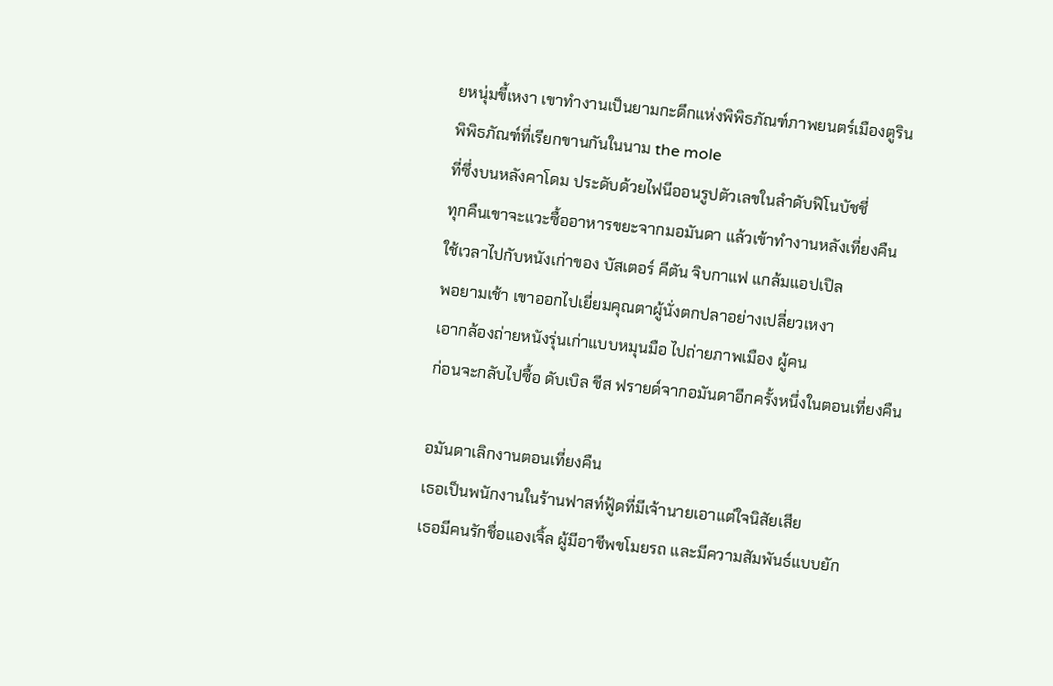ยหนุ่มขี้เหงา เขาทำงานเป็นยามกะดึกแห่งพิพิธภัณฑ์ภาพยนตร์เมืองตูริน
พิพิธภัณฑ์ที่เรียกขานกันในนาม the mole
ที่ซึ่งบนหลังคาโดม ประดับด้วยไฟนีออนรูปตัวเลขในลำดับฟิโนบัชชี่
ทุกคืนเขาจะแวะซื้ออาหารขยะจากมอมันดา แล้วเข้าทำงานหลังเที่ยงคืน
ใช้เวลาไปกับหนังเก่าของ บัสเตอร์ คีตัน จิบกาแฟ แกล้มแอปเปิล
พอยามเช้า เขาออกไปเยี่ยมคุณตาผู้นั่งตกปลาอย่างเปลี่ยวเหงา
เอากล้องถ่ายหนังรุ่นเก่าแบบหมุนมือ ไปถ่ายภาพเมือง ผู้คน
ก่อนจะกลับไปซื้อ ดับเบิล ชีส ฟรายด์จากอมันดาอีกครั้งหนึ่งในตอนเที่ยงคืน

อมันดาเลิกงานตอนเที่ยงคืน
เธอเป็นพนักงานในร้านฟาสท์ฟู้ดที่มีเจ้านายเอาแต่ใจนิสัยเสีย
เธอมีคนรักชื่อแองเจิ้ล ผู้มีอาชีพขโมยรถ และมีความสัมพันธ์แบบยัก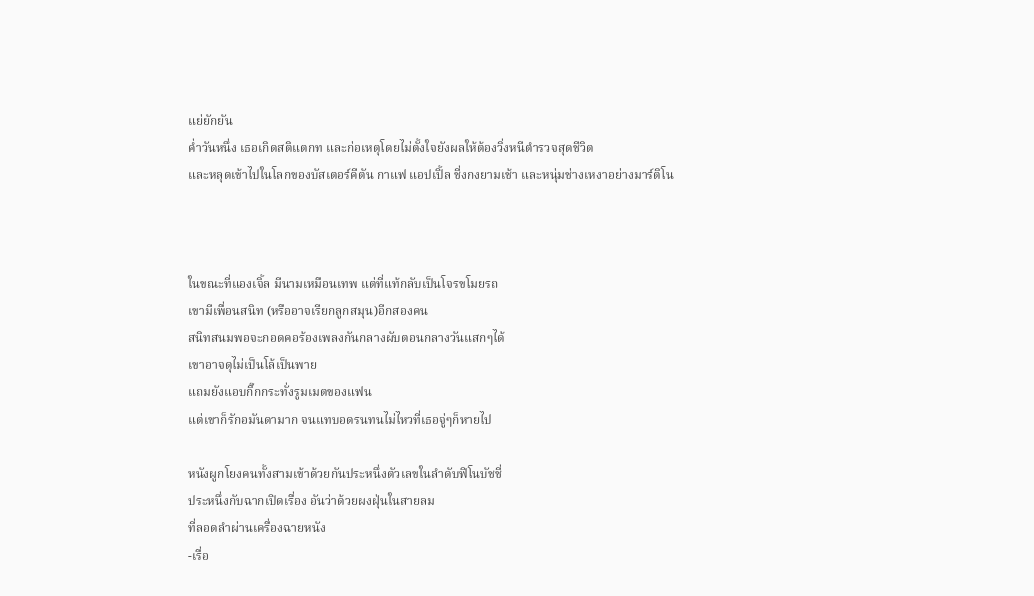แย่ยักยัน
ค่ำวันหนึ่ง เธอเกิดสติแตกท และก่อเหตุโดยไม่ตั้งใจยังผลให้ต้องวิ่งหนีตำรวจสุดชีวิต
และหลุดเข้าไปในโลกของบัสเตอร์คีตัน กาแฟ แอปเปิ้ล ชี่งกงยามเช้า และหนุ่มช่างเหงาอย่างมาร์ติโน



ในขณะที่แองเจิ้ล มีนามเหมือนเทพ แต่ที่แท้กลับเป็นโจรขโมยรถ
เขามีเพื่อนสนิท (หรืออาจเรียกลูกสมุน)อีกสองคน
สนิทสนมพอจะกอดคอร้องเพลงกันกลางผับตอนกลางวันแสกๆได้
เขาอาจดุไม่เป็นโล้เป็นพาย
แถมยังแอบกิ๊กกระทั่งรูมเมตของแฟน
แต่เขาก็รักอมันดามาก จนแทบอดรนทนไม่ไหวที่เธอจู่ๆก็หายไป

หนังผูกโยงคนทั้งสามเข้าด้วยกันประหนึ่งตัวเลขในลำดับฟิโนบัชชี่
ประหนึ่งกับฉากเปิดเรื่อง อันว่าด้วยผงฝุ่นในสายลม
ที่ลอดลำผ่านเครื่องฉายหนัง
-เรื่อ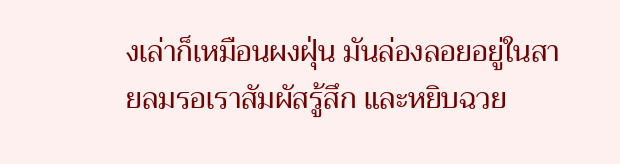งเล่าก็เหมือนผงฝุ่น มันล่องลอยอยู่ในสายลมรอเราสัมผัสรู้สึก และหยิบฉวย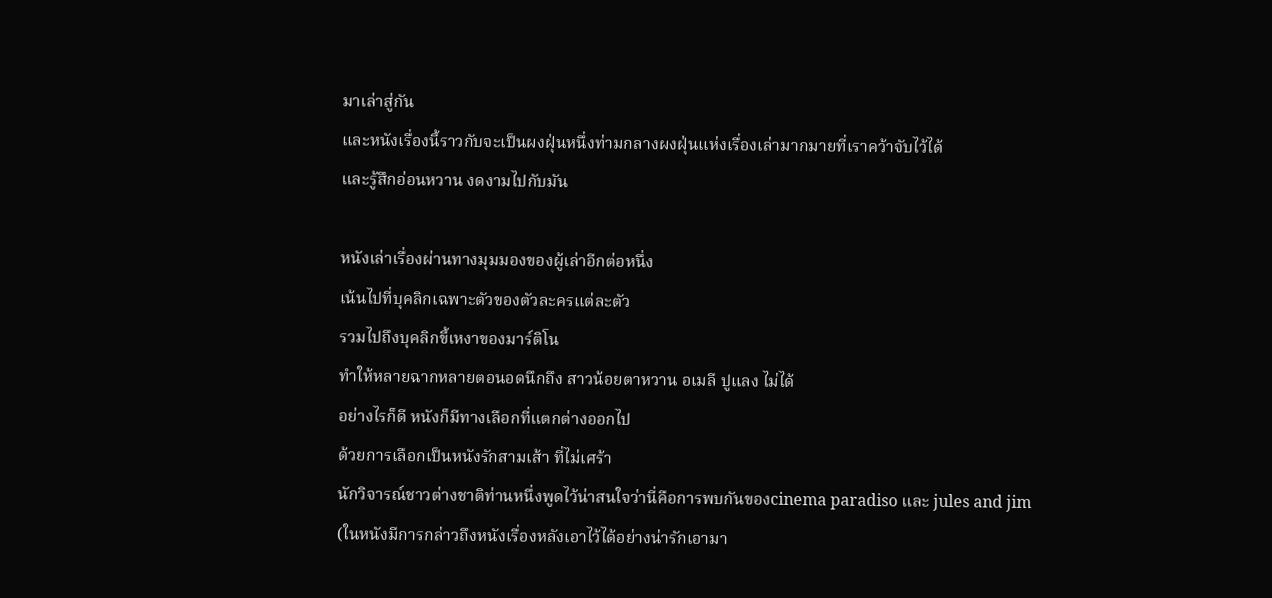มาเล่าสู่กัน
และหนังเรื่องนี้ราวกับจะเป็นผงฝุ่นหนึ่งท่ามกลางผงฝุ่นแห่งเรื่องเล่ามากมายที่เราคว้าจับไว้ได้
และรู้สึกอ่อนหวาน งดงามไปกับมัน

หนังเล่าเรื่องผ่านทางมุมมองของผู้เล่าอีกต่อหนึ่ง
เน้นไปที่บุคลิกเฉพาะตัวของตัวละครแต่ละตัว
รวมไปถึงบุคลิกขี้เหงาของมาร์ติโน
ทำให้หลายฉากหลายตอนอดนึกถึง สาวน้อยตาหวาน อเมลี ปูแลง ไม่ได้
อย่างไรก็ดี หนังก็มีทางเลือกที่แตกต่างออกไป
ด้วยการเลือกเป็นหนังรักสามเส้า ที่ไม่เศร้า
นักวิจารณ์ชาวต่างชาติท่านหนึ่งพูดไว้น่าสนใจว่านี่คือการพบกันของcinema paradiso และ jules and jim
(ในหนังมีการกล่าวถึงหนังเรื่องหลังเอาไว้ได้อย่างน่ารักเอามา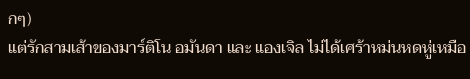กๆ)
แต่รักสามเส้าของมาร์ติโน อมันดา และ แองเจิล ไม่ได้เศร้าหม่นหดหู่เหมือ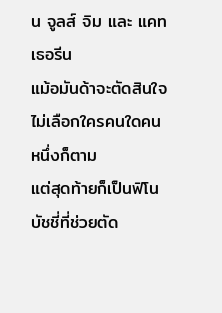น จูลส์ จิม และ แคทเธอรีน
แม้อมันด้าจะตัดสินใจไม่เลือกใครคนใดคนหนึ่งก็ตาม
แต่สุดท้ายก็เป็นฟิโนบัชชี่ที่ช่วยตัด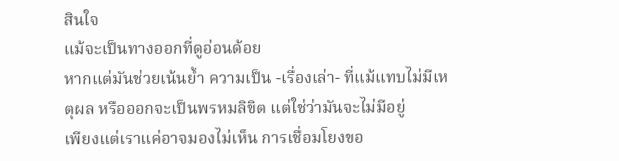สินใจ
แม้จะเป็นทางออกที่ดูอ่อนด้อย
หากแต่มันช่วยเน้นย้ำ ความเป็น -เรื่องเล่า- ที่แม้แทบไม่มีเหตุผล หรือออกจะเป็นพรหมลิขิต แต่ใช่ว่ามันจะไม่มีอยู่
เพียงแต่เราแค่อาจมองไม่เห็น การเชื่อมโยงขอ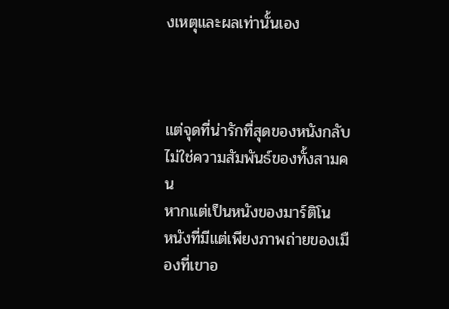งเหตุและผลเท่านั้นเอง



แต่จุดที่น่ารักที่สุดของหนังกลับไม่ใช่ความสัมพันธ์ของทั้งสามคน
หากแต่เป็นหนังของมาร์ติโน
หนังที่มีแต่เพียงภาพถ่ายของเมืองที่เขาอ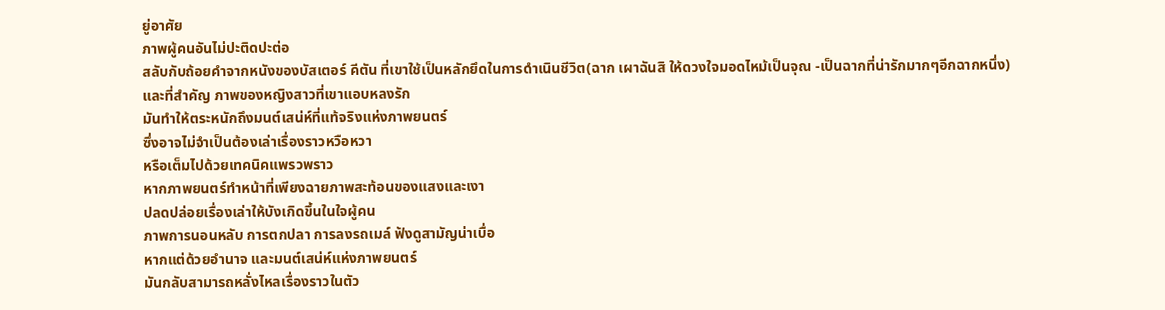ยู่อาศัย
ภาพผู้คนอันไม่ปะติดปะต่อ
สลับกับถ้อยคำจากหนังของบัสเตอร์ คีตัน ที่เขาใช้เป็นหลักยึดในการดำเนินชีวิต(ฉาก เผาฉันสิ ให้ดวงใจมอดไหม้เป็นจุณ -เป็นฉากที่น่ารักมากๆอีกฉากหนึ่ง)
และที่สำคัญ ภาพของหญิงสาวที่เขาแอบหลงรัก
มันทำให้ตระหนักถึงมนต์เสน่ห์ที่แท้จริงแห่งภาพยนตร์
ซึ่งอาจไม่จำเป็นต้องเล่าเรื่องราวหวือหวา
หรือเต็มไปด้วยเทคนิคแพรวพราว
หากภาพยนตร์ทำหน้าที่เพียงฉายภาพสะท้อนของแสงและเงา
ปลดปล่อยเรื่องเล่าให้บังเกิดขึ้นในใจผู้คน
ภาพการนอนหลับ การตกปลา การลงรถเมล์ ฟังดูสามัญน่าเบื่อ
หากแต่ด้วยอำนาจ และมนต์เสน่ห์แห่งภาพยนตร์
มันกลับสามารถหลั่งไหลเรื่องราวในตัว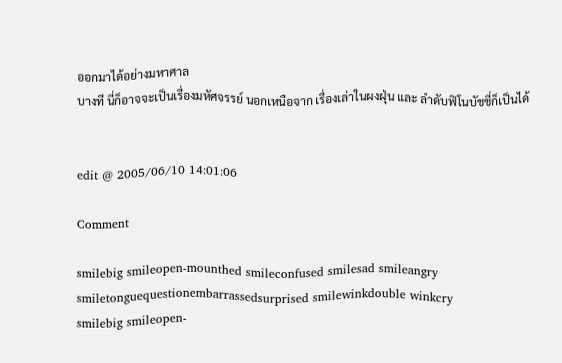ออกมาได้อย่างมหาศาล
บางที นี่ก็อาจจะเป็นเรื่องมหัศจรรย์ นอกเหนือจาก เรื่องเล่าในผงฝุ่น และ ลำดับฟิโนบัชชี่ก็เป็นได้


edit @ 2005/06/10 14:01:06

Comment

smilebig smileopen-mounthed smileconfused smilesad smileangry smiletonguequestionembarrassedsurprised smilewinkdouble winkcry
smilebig smileopen-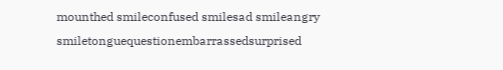mounthed smileconfused smilesad smileangry smiletonguequestionembarrassedsurprised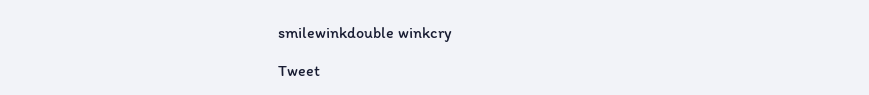smilewinkdouble winkcry

Tweet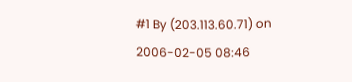#1 By (203.113.60.71) on 2006-02-05 08:46